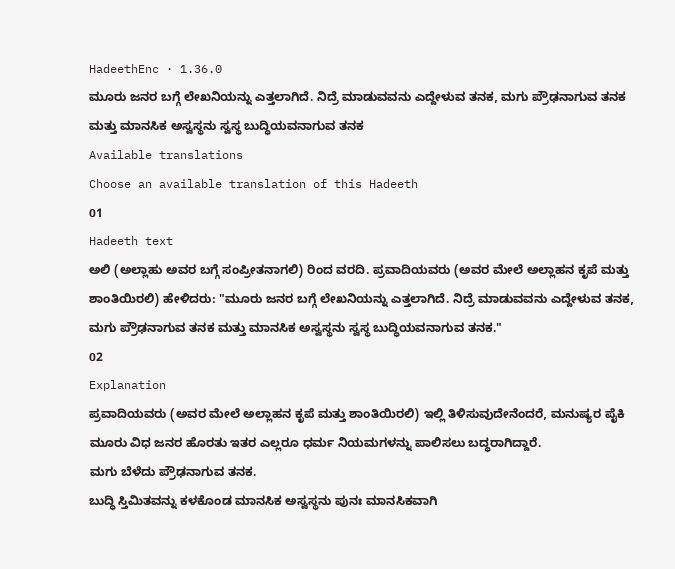HadeethEnc · 1.36.0
ಮೂರು ಜನರ ಬಗ್ಗೆ ಲೇಖನಿಯನ್ನು ಎತ್ತಲಾಗಿದೆ. ನಿದ್ರೆ ಮಾಡುವವನು ಎದ್ದೇಳುವ ತನಕ, ಮಗು ಪ್ರೌಢನಾಗುವ ತನಕ ಮತ್ತು ಮಾನಸಿಕ ಅಸ್ವಸ್ಥನು ಸ್ವಸ್ಥ ಬುದ್ಧಿಯವನಾಗುವ ತನಕ
Available translations
Choose an available translation of this Hadeeth
01
Hadeeth text
ಅಲಿ (ಅಲ್ಲಾಹು ಅವರ ಬಗ್ಗೆ ಸಂಪ್ರೀತನಾಗಲಿ) ರಿಂದ ವರದಿ. ಪ್ರವಾದಿಯವರು (ಅವರ ಮೇಲೆ ಅಲ್ಲಾಹನ ಕೃಪೆ ಮತ್ತು ಶಾಂತಿಯಿರಲಿ) ಹೇಳಿದರು: "ಮೂರು ಜನರ ಬಗ್ಗೆ ಲೇಖನಿಯನ್ನು ಎತ್ತಲಾಗಿದೆ. ನಿದ್ರೆ ಮಾಡುವವನು ಎದ್ದೇಳುವ ತನಕ, ಮಗು ಪ್ರೌಢನಾಗುವ ತನಕ ಮತ್ತು ಮಾನಸಿಕ ಅಸ್ವಸ್ಥನು ಸ್ವಸ್ಥ ಬುದ್ಧಿಯವನಾಗುವ ತನಕ."
02
Explanation
ಪ್ರವಾದಿಯವರು (ಅವರ ಮೇಲೆ ಅಲ್ಲಾಹನ ಕೃಪೆ ಮತ್ತು ಶಾಂತಿಯಿರಲಿ) ಇಲ್ಲಿ ತಿಳಿಸುವುದೇನೆಂದರೆ, ಮನುಷ್ಯರ ಪೈಕಿ ಮೂರು ವಿಧ ಜನರ ಹೊರತು ಇತರ ಎಲ್ಲರೂ ಧರ್ಮ ನಿಯಮಗಳನ್ನು ಪಾಲಿಸಲು ಬದ್ಧರಾಗಿದ್ದಾರೆ.
ಮಗು ಬೆಳೆದು ಪ್ರೌಢನಾಗುವ ತನಕ.
ಬುದ್ಧಿ ಸ್ತಿಮಿತವನ್ನು ಕಳಕೊಂಡ ಮಾನಸಿಕ ಅಸ್ವಸ್ಥನು ಪುನಃ ಮಾನಸಿಕವಾಗಿ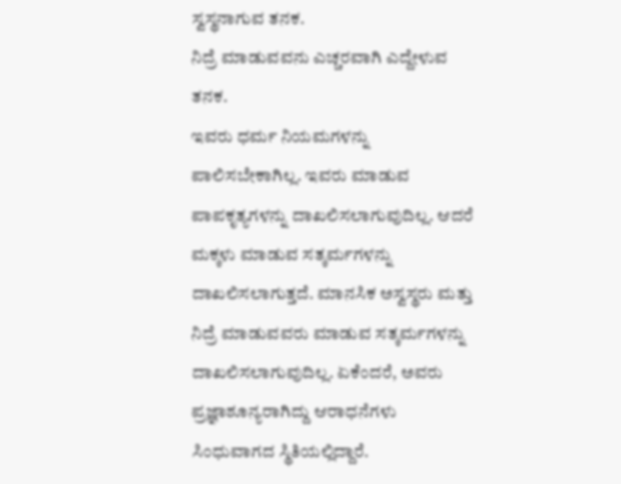ಸ್ವಸ್ಥನಾಗುವ ತನಕ.
ನಿದ್ರೆ ಮಾಡುವವನು ಎಚ್ಚರವಾಗಿ ಎದ್ದೇಳುವ ತನಕ.
ಇವರು ಧರ್ಮ ನಿಯಮಗಳನ್ನು ಪಾಲಿಸಬೇಕಾಗಿಲ್ಲ. ಇವರು ಮಾಡುವ ಪಾಪಕೃತ್ಯಗಳನ್ನು ದಾಖಲಿಸಲಾಗುವುದಿಲ್ಲ. ಆದರೆ ಮಕ್ಕಳು ಮಾಡುವ ಸತ್ಕರ್ಮಗಳನ್ನು ದಾಖಲಿಸಲಾಗುತ್ತದೆ. ಮಾನಸಿಕ ಅಸ್ವಸ್ಥರು ಮತ್ತು ನಿದ್ರೆ ಮಾಡುವವರು ಮಾಡುವ ಸತ್ಕರ್ಮಗಳನ್ನು ದಾಖಲಿಸಲಾಗುವುದಿಲ್ಲ. ಏಕೆಂದರೆ, ಅವರು ಪ್ರಜ್ಞಾಶೂನ್ಯರಾಗಿದ್ದು ಆರಾಧನೆಗಳು ಸಿಂಧುವಾಗದ ಸ್ಥಿತಿಯಲ್ಲಿದ್ದಾರೆ.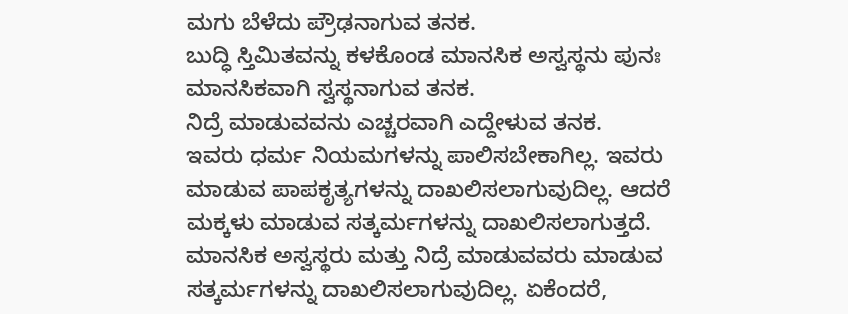ಮಗು ಬೆಳೆದು ಪ್ರೌಢನಾಗುವ ತನಕ.
ಬುದ್ಧಿ ಸ್ತಿಮಿತವನ್ನು ಕಳಕೊಂಡ ಮಾನಸಿಕ ಅಸ್ವಸ್ಥನು ಪುನಃ ಮಾನಸಿಕವಾಗಿ ಸ್ವಸ್ಥನಾಗುವ ತನಕ.
ನಿದ್ರೆ ಮಾಡುವವನು ಎಚ್ಚರವಾಗಿ ಎದ್ದೇಳುವ ತನಕ.
ಇವರು ಧರ್ಮ ನಿಯಮಗಳನ್ನು ಪಾಲಿಸಬೇಕಾಗಿಲ್ಲ. ಇವರು ಮಾಡುವ ಪಾಪಕೃತ್ಯಗಳನ್ನು ದಾಖಲಿಸಲಾಗುವುದಿಲ್ಲ. ಆದರೆ ಮಕ್ಕಳು ಮಾಡುವ ಸತ್ಕರ್ಮಗಳನ್ನು ದಾಖಲಿಸಲಾಗುತ್ತದೆ. ಮಾನಸಿಕ ಅಸ್ವಸ್ಥರು ಮತ್ತು ನಿದ್ರೆ ಮಾಡುವವರು ಮಾಡುವ ಸತ್ಕರ್ಮಗಳನ್ನು ದಾಖಲಿಸಲಾಗುವುದಿಲ್ಲ. ಏಕೆಂದರೆ,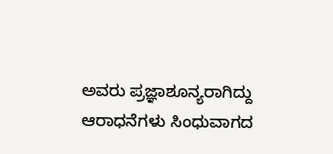ಅವರು ಪ್ರಜ್ಞಾಶೂನ್ಯರಾಗಿದ್ದು ಆರಾಧನೆಗಳು ಸಿಂಧುವಾಗದ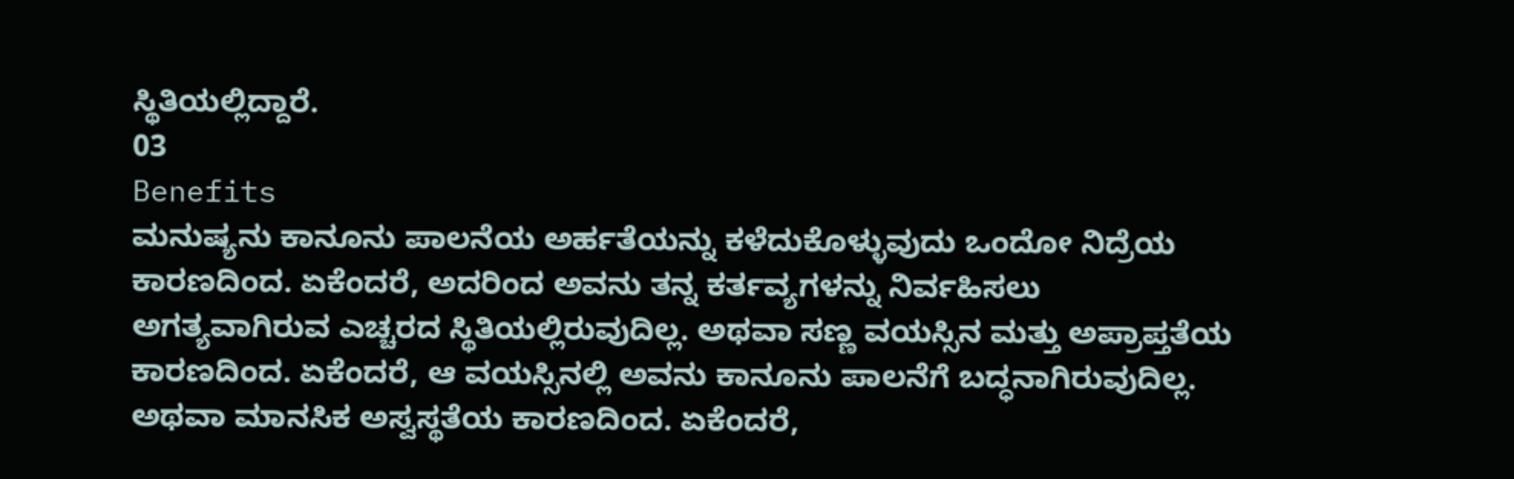ಸ್ಥಿತಿಯಲ್ಲಿದ್ದಾರೆ.
03
Benefits
ಮನುಷ್ಯನು ಕಾನೂನು ಪಾಲನೆಯ ಅರ್ಹತೆಯನ್ನು ಕಳೆದುಕೊಳ್ಳುವುದು ಒಂದೋ ನಿದ್ರೆಯ ಕಾರಣದಿಂದ. ಏಕೆಂದರೆ, ಅದರಿಂದ ಅವನು ತನ್ನ ಕರ್ತವ್ಯಗಳನ್ನು ನಿರ್ವಹಿಸಲು ಅಗತ್ಯವಾಗಿರುವ ಎಚ್ಚರದ ಸ್ಥಿತಿಯಲ್ಲಿರುವುದಿಲ್ಲ. ಅಥವಾ ಸಣ್ಣ ವಯಸ್ಸಿನ ಮತ್ತು ಅಪ್ರಾಪ್ತತೆಯ ಕಾರಣದಿಂದ. ಏಕೆಂದರೆ, ಆ ವಯಸ್ಸಿನಲ್ಲಿ ಅವನು ಕಾನೂನು ಪಾಲನೆಗೆ ಬದ್ಧನಾಗಿರುವುದಿಲ್ಲ. ಅಥವಾ ಮಾನಸಿಕ ಅಸ್ವಸ್ಥತೆಯ ಕಾರಣದಿಂದ. ಏಕೆಂದರೆ,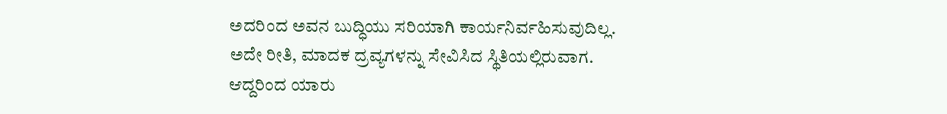ಅದರಿಂದ ಅವನ ಬುದ್ಧಿಯು ಸರಿಯಾಗಿ ಕಾರ್ಯನಿರ್ವಹಿಸುವುದಿಲ್ಲ. ಅದೇ ರೀತಿ, ಮಾದಕ ದ್ರವ್ಯಗಳನ್ನು ಸೇವಿಸಿದ ಸ್ಥಿತಿಯಲ್ಲಿರುವಾಗ. ಆದ್ದರಿಂದ ಯಾರು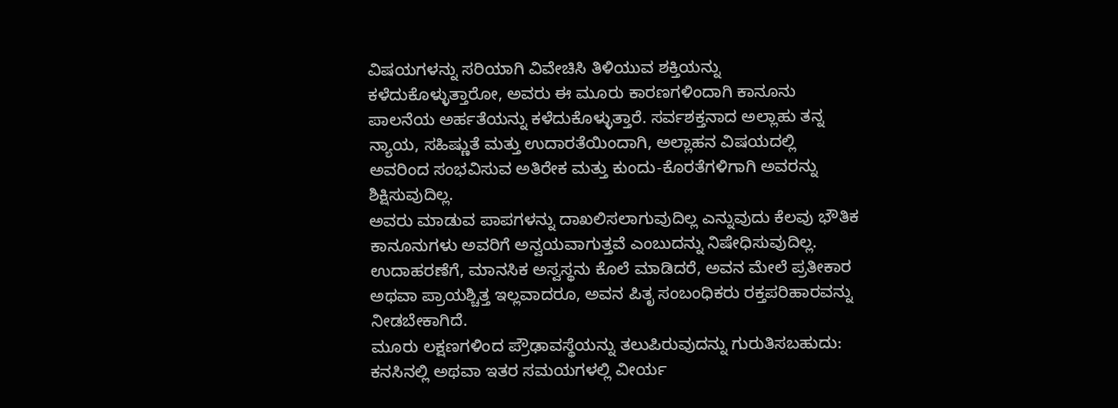ವಿಷಯಗಳನ್ನು ಸರಿಯಾಗಿ ವಿವೇಚಿಸಿ ತಿಳಿಯುವ ಶಕ್ತಿಯನ್ನು ಕಳೆದುಕೊಳ್ಳುತ್ತಾರೋ, ಅವರು ಈ ಮೂರು ಕಾರಣಗಳಿಂದಾಗಿ ಕಾನೂನು ಪಾಲನೆಯ ಅರ್ಹತೆಯನ್ನು ಕಳೆದುಕೊಳ್ಳುತ್ತಾರೆ. ಸರ್ವಶಕ್ತನಾದ ಅಲ್ಲಾಹು ತನ್ನ ನ್ಯಾಯ, ಸಹಿಷ್ಣುತೆ ಮತ್ತು ಉದಾರತೆಯಿಂದಾಗಿ, ಅಲ್ಲಾಹನ ವಿಷಯದಲ್ಲಿ ಅವರಿಂದ ಸಂಭವಿಸುವ ಅತಿರೇಕ ಮತ್ತು ಕುಂದು-ಕೊರತೆಗಳಿಗಾಗಿ ಅವರನ್ನು ಶಿಕ್ಷಿಸುವುದಿಲ್ಲ.
ಅವರು ಮಾಡುವ ಪಾಪಗಳನ್ನು ದಾಖಲಿಸಲಾಗುವುದಿಲ್ಲ ಎನ್ನುವುದು ಕೆಲವು ಭೌತಿಕ ಕಾನೂನುಗಳು ಅವರಿಗೆ ಅನ್ವಯವಾಗುತ್ತವೆ ಎಂಬುದನ್ನು ನಿಷೇಧಿಸುವುದಿಲ್ಲ. ಉದಾಹರಣೆಗೆ, ಮಾನಸಿಕ ಅಸ್ವಸ್ಥನು ಕೊಲೆ ಮಾಡಿದರೆ, ಅವನ ಮೇಲೆ ಪ್ರತೀಕಾರ ಅಥವಾ ಪ್ರಾಯಶ್ಚಿತ್ತ ಇಲ್ಲವಾದರೂ, ಅವನ ಪಿತೃ ಸಂಬಂಧಿಕರು ರಕ್ತಪರಿಹಾರವನ್ನು ನೀಡಬೇಕಾಗಿದೆ.
ಮೂರು ಲಕ್ಷಣಗಳಿಂದ ಪ್ರೌಢಾವಸ್ಥೆಯನ್ನು ತಲುಪಿರುವುದನ್ನು ಗುರುತಿಸಬಹುದು: ಕನಸಿನಲ್ಲಿ ಅಥವಾ ಇತರ ಸಮಯಗಳಲ್ಲಿ ವೀರ್ಯ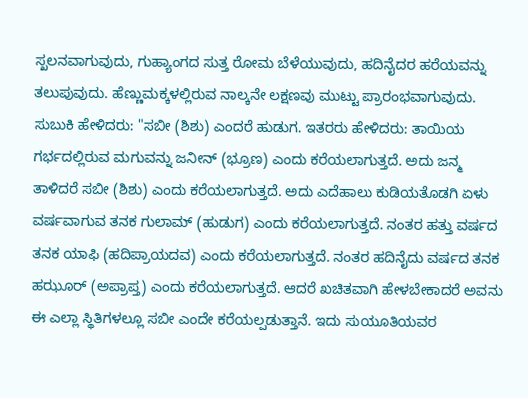ಸ್ಖಲನವಾಗುವುದು, ಗುಹ್ಯಾಂಗದ ಸುತ್ತ ರೋಮ ಬೆಳೆಯುವುದು, ಹದಿನೈದರ ಹರೆಯವನ್ನು ತಲುಪುವುದು. ಹೆಣ್ಣುಮಕ್ಕಳಲ್ಲಿರುವ ನಾಲ್ಕನೇ ಲಕ್ಷಣವು ಮುಟ್ಟು ಪ್ರಾರಂಭವಾಗುವುದು.
ಸುಬುಕಿ ಹೇಳಿದರು: "ಸಬೀ (ಶಿಶು) ಎಂದರೆ ಹುಡುಗ. ಇತರರು ಹೇಳಿದರು: ತಾಯಿಯ ಗರ್ಭದಲ್ಲಿರುವ ಮಗುವನ್ನು ಜನೀನ್ (ಭ್ರೂಣ) ಎಂದು ಕರೆಯಲಾಗುತ್ತದೆ. ಅದು ಜನ್ಮ ತಾಳಿದರೆ ಸಬೀ (ಶಿಶು) ಎಂದು ಕರೆಯಲಾಗುತ್ತದೆ. ಅದು ಎದೆಹಾಲು ಕುಡಿಯತೊಡಗಿ ಏಳು ವರ್ಷವಾಗುವ ತನಕ ಗುಲಾಮ್ (ಹುಡುಗ) ಎಂದು ಕರೆಯಲಾಗುತ್ತದೆ. ನಂತರ ಹತ್ತು ವರ್ಷದ ತನಕ ಯಾಫಿ (ಹದಿಪ್ರಾಯದವ) ಎಂದು ಕರೆಯಲಾಗುತ್ತದೆ. ನಂತರ ಹದಿನೈದು ವರ್ಷದ ತನಕ ಹಝೂರ್ (ಅಪ್ರಾಪ್ತ) ಎಂದು ಕರೆಯಲಾಗುತ್ತದೆ. ಆದರೆ ಖಚಿತವಾಗಿ ಹೇಳಬೇಕಾದರೆ ಅವನು ಈ ಎಲ್ಲಾ ಸ್ಥಿತಿಗಳಲ್ಲೂ ಸಬೀ ಎಂದೇ ಕರೆಯಲ್ಪಡುತ್ತಾನೆ. ಇದು ಸುಯೂತಿಯವರ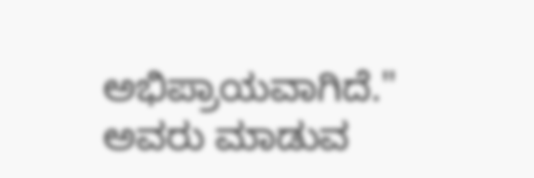ಅಭಿಪ್ರಾಯವಾಗಿದೆ."
ಅವರು ಮಾಡುವ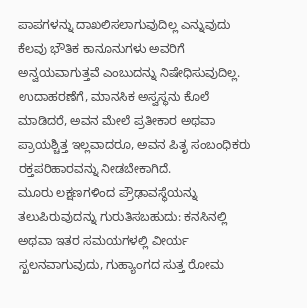ಪಾಪಗಳನ್ನು ದಾಖಲಿಸಲಾಗುವುದಿಲ್ಲ ಎನ್ನುವುದು ಕೆಲವು ಭೌತಿಕ ಕಾನೂನುಗಳು ಅವರಿಗೆ ಅನ್ವಯವಾಗುತ್ತವೆ ಎಂಬುದನ್ನು ನಿಷೇಧಿಸುವುದಿಲ್ಲ. ಉದಾಹರಣೆಗೆ, ಮಾನಸಿಕ ಅಸ್ವಸ್ಥನು ಕೊಲೆ ಮಾಡಿದರೆ, ಅವನ ಮೇಲೆ ಪ್ರತೀಕಾರ ಅಥವಾ ಪ್ರಾಯಶ್ಚಿತ್ತ ಇಲ್ಲವಾದರೂ, ಅವನ ಪಿತೃ ಸಂಬಂಧಿಕರು ರಕ್ತಪರಿಹಾರವನ್ನು ನೀಡಬೇಕಾಗಿದೆ.
ಮೂರು ಲಕ್ಷಣಗಳಿಂದ ಪ್ರೌಢಾವಸ್ಥೆಯನ್ನು ತಲುಪಿರುವುದನ್ನು ಗುರುತಿಸಬಹುದು: ಕನಸಿನಲ್ಲಿ ಅಥವಾ ಇತರ ಸಮಯಗಳಲ್ಲಿ ವೀರ್ಯ ಸ್ಖಲನವಾಗುವುದು, ಗುಹ್ಯಾಂಗದ ಸುತ್ತ ರೋಮ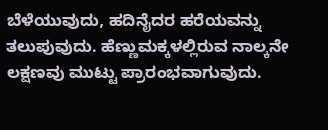ಬೆಳೆಯುವುದು, ಹದಿನೈದರ ಹರೆಯವನ್ನು ತಲುಪುವುದು. ಹೆಣ್ಣುಮಕ್ಕಳಲ್ಲಿರುವ ನಾಲ್ಕನೇ ಲಕ್ಷಣವು ಮುಟ್ಟು ಪ್ರಾರಂಭವಾಗುವುದು.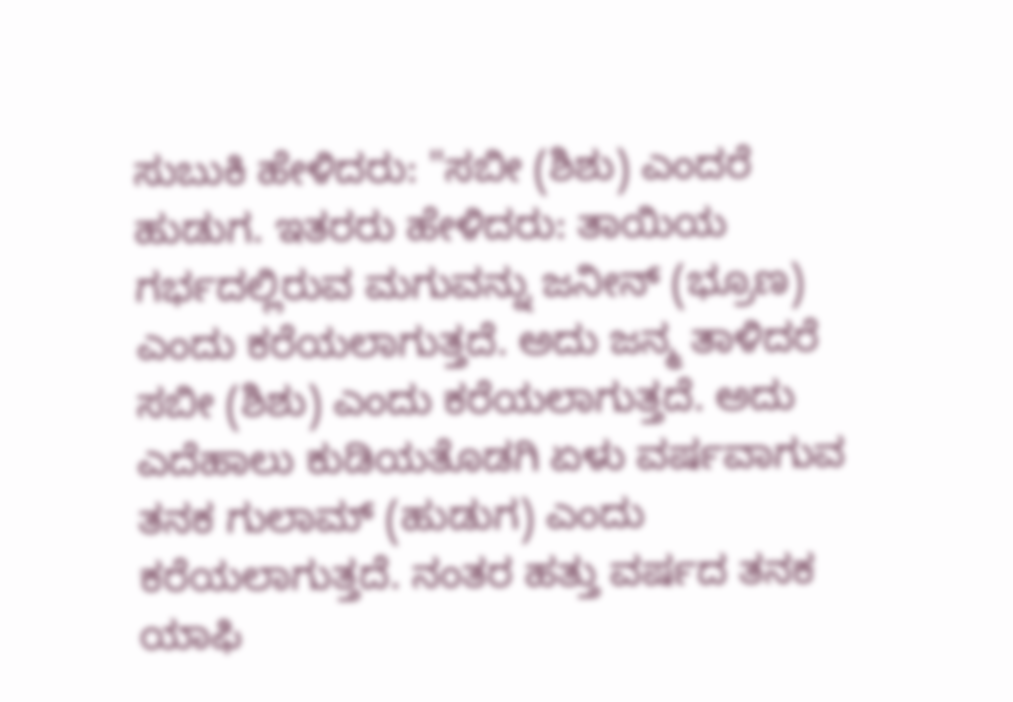ಸುಬುಕಿ ಹೇಳಿದರು: "ಸಬೀ (ಶಿಶು) ಎಂದರೆ ಹುಡುಗ. ಇತರರು ಹೇಳಿದರು: ತಾಯಿಯ ಗರ್ಭದಲ್ಲಿರುವ ಮಗುವನ್ನು ಜನೀನ್ (ಭ್ರೂಣ) ಎಂದು ಕರೆಯಲಾಗುತ್ತದೆ. ಅದು ಜನ್ಮ ತಾಳಿದರೆ ಸಬೀ (ಶಿಶು) ಎಂದು ಕರೆಯಲಾಗುತ್ತದೆ. ಅದು ಎದೆಹಾಲು ಕುಡಿಯತೊಡಗಿ ಏಳು ವರ್ಷವಾಗುವ ತನಕ ಗುಲಾಮ್ (ಹುಡುಗ) ಎಂದು ಕರೆಯಲಾಗುತ್ತದೆ. ನಂತರ ಹತ್ತು ವರ್ಷದ ತನಕ ಯಾಫಿ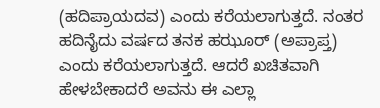(ಹದಿಪ್ರಾಯದವ) ಎಂದು ಕರೆಯಲಾಗುತ್ತದೆ. ನಂತರ ಹದಿನೈದು ವರ್ಷದ ತನಕ ಹಝೂರ್ (ಅಪ್ರಾಪ್ತ) ಎಂದು ಕರೆಯಲಾಗುತ್ತದೆ. ಆದರೆ ಖಚಿತವಾಗಿ ಹೇಳಬೇಕಾದರೆ ಅವನು ಈ ಎಲ್ಲಾ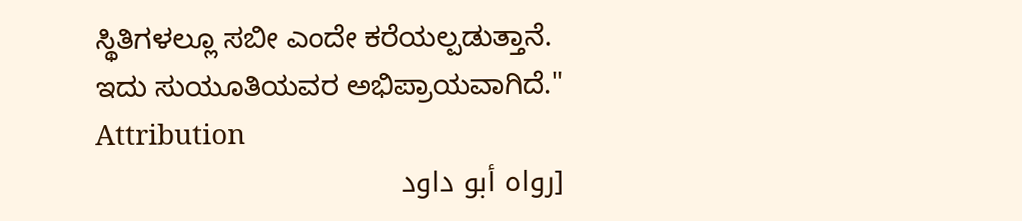ಸ್ಥಿತಿಗಳಲ್ಲೂ ಸಬೀ ಎಂದೇ ಕರೆಯಲ್ಪಡುತ್ತಾನೆ. ಇದು ಸುಯೂತಿಯವರ ಅಭಿಪ್ರಾಯವಾಗಿದೆ."
Attribution
[رواه أبو داود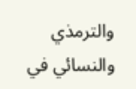والترمذي والنسائي في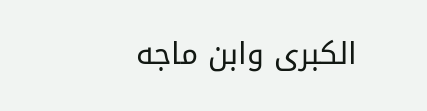الكبرى وابن ماجه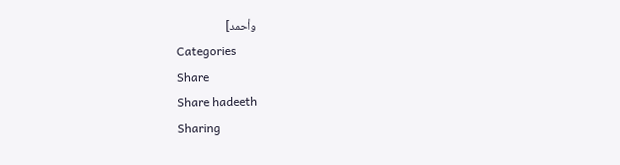وأحمد]
Categories
Share
Share hadeeth
Sharing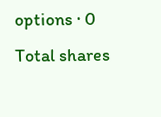options · 0 Total shares